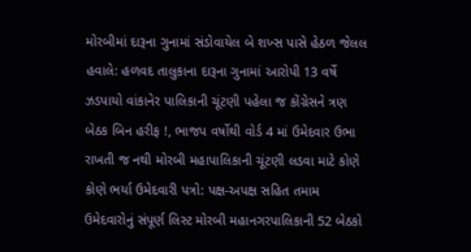મોરબીમાં દારૂના ગુનામાં સંડોવાયેલ બે શખ્સ પાસે હેઠળ જેલલ હવાલે: હળવદ તાલુકાના દારૂના ગુનામાં આરોપી 13 વર્ષે ઝડપાયો વાંકાનેર પાલિકાની ચૂંટણી પહેલા જ કોંગ્રેસને ત્રણ બેઠક બિન હરીફ !, ભાજપ વર્ષોથી વોર્ડ 4 માં ઉમેદવાર ઉભા રાખતી જ નથી મોરબી મહાપાલિકાની ચૂંટણી લડવા માટે કોણે કોણે ભર્યા ઉમેદવારી પત્રો: પક્ષ-અપક્ષ સહિત તમામ ઉમેદવારોનું સંપૂર્ણ લિસ્ટ મોરબી મહાનગરપાલિકાની 52 બેઠકો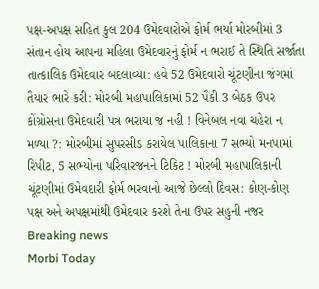પક્ષ-અપક્ષ સહિત કુલ 204 ઉમેદવારોએ ફોર્મ ભર્યા મોરબીમાં 3 સંતાન હોય આપના મહિલા ઉમેદવારનું ફોર્મ ન ભરાઈ તે સ્થિતિ સર્જાતા તાત્કાલિક ઉમેદવાર બદલાવ્યા: હવે 52 ઉમેદવારો ચૂંટણીના જંગમાં તૈયાર ભારે કરી: મોરબી મહાપાલિકામાં 52 પૈકી 3 બેઠક ઉપર કોંગ્રોસના ઉમેદવારી પત્ર ભરાયા જ નહી ! વિનેબલ નવા ચહેરા ન મળ્યા ?: મોરબીમાં સુપરસીડ કરાયેલ પાલિકાના 7 સભ્યો મનપામાં રિપીટ, 5 સભ્યોના પરિવારજનને ટિકિટ ! મોરબી મહાપાલિકાની ચૂંટણીમાં ઉમેવદારી ફોર્મ ભરવાનો આજે છેલ્લો દિવસ: કોણ-કોણ પક્ષ અને અપક્ષમાંથી ઉમેદવાર કરશે તેના ઉપર સહુની નજર
Breaking news
Morbi Today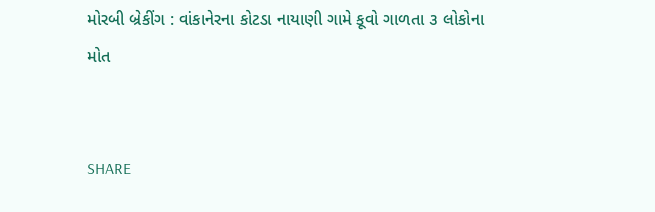મોરબી બ્રેકીંગ : વાંકાનેરના કોટડા નાયાણી ગામે કૂવો ગાળતા ૩ લોકોના મોત


SHARE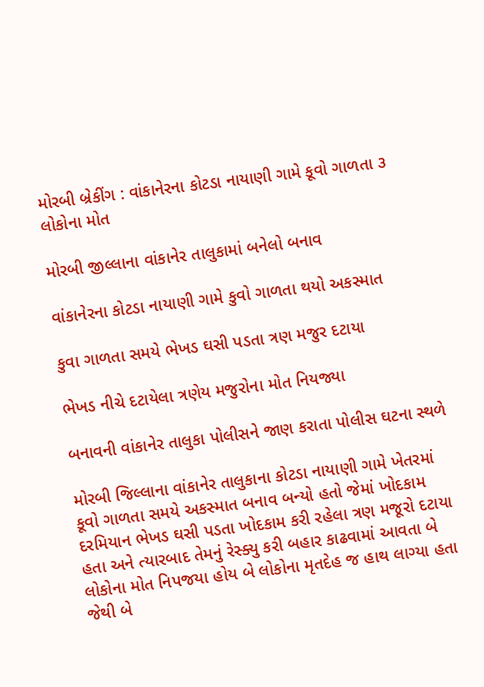મોરબી બ્રેકીંગ : વાંકાનેરના કોટડા નાયાણી ગામે કૂવો ગાળતા ૩ લોકોના મોત

મોરબી જીલ્લાના વાંકાનેર તાલુકામાં બનેલો બનાવ

વાંકાનેરના કોટડા નાયાણી ગામે કુવો ગાળતા થયો અકસ્માત

કુવા ગાળતા સમયે ભેખડ ઘસી પડતા ત્રણ મજુર દટાયા

ભેખડ નીચે દટાયેલા ત્રણેય મજુરોના મોત નિયજ્યા

બનાવની વાંકાનેર તાલુકા પોલીસને જાણ કરાતા પોલીસ ઘટના સ્થળે

મોરબી જિલ્લાના વાંકાનેર તાલુકાના કોટડા નાયાણી ગામે ખેતરમાં કૂવો ગાળતા સમયે અકસ્માત બનાવ બન્યો હતો જેમાં ખોદકામ દરમિયાન ભેખડ ઘસી પડતા ખોદકામ કરી રહેલા ત્રણ મજૂરો દટાયા હતા અને ત્યારબાદ તેમનું રેસ્ક્યુ કરી બહાર કાઢવામાં આવતા બે લોકોના મોત નિપજયા હોય બે લોકોના મૃતદેહ જ હાથ લાગ્યા હતા જેથી બે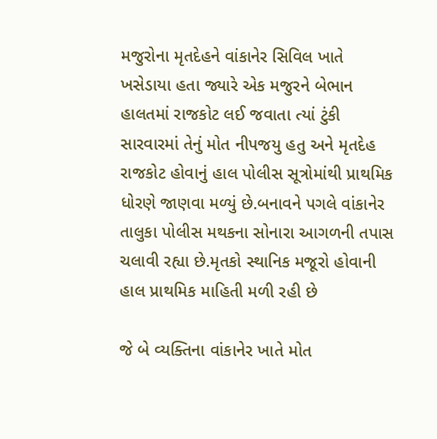મજુરોના મૃતદેહને વાંકાનેર સિવિલ ખાતે ખસેડાયા હતા જ્યારે એક મજુરને બેભાન હાલતમાં રાજકોટ લઈ જવાતા ત્યાં ટુંકી સારવારમાં તેનું મોત નીપજયુ હતુ અને મૃતદેહ રાજકોટ હોવાનું હાલ પોલીસ સૂત્રોમાંથી પ્રાથમિક ધોરણે જાણવા મળ્યું છે.બનાવને પગલે વાંકાનેર તાલુકા પોલીસ મથકના સોનારા આગળની તપાસ ચલાવી રહ્યા છે.મૃતકો સ્થાનિક મજૂરો હોવાની હાલ પ્રાથમિક માહિતી મળી રહી છે

જે બે વ્યક્તિના વાંકાનેર ખાતે મોત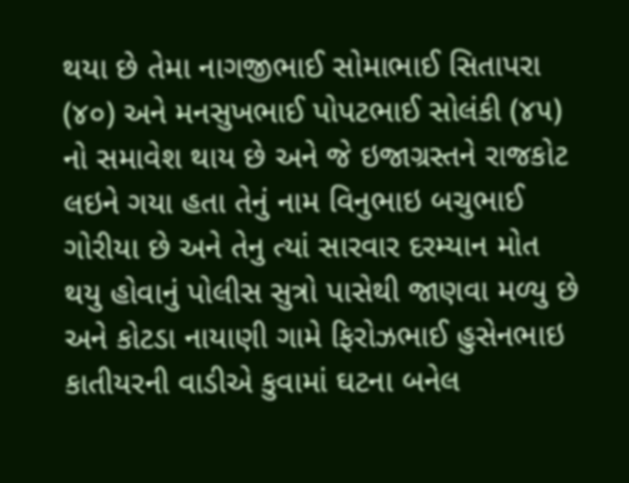થયા છે તેમા નાગજીભાઈ સોમાભાઈ સિતાપરા (૪૦) અને મનસુખભાઈ પોપટભાઈ સોલંકી (૪૫) નો સમાવેશ થાય છે અને જે ઇજાગ્રસ્તને રાજકોટ લઇને ગયા હતા તેનું નામ વિનુભાઇ બચુભાઈ ગોરીયા છે અને તેનુ ત્યાં સારવાર દરમ્યાન મોત થયુ હોવાનું પોલીસ સુત્રો પાસેથી જાણવા મળ્યુ છે અને કોટડા નાયાણી ગામે ફિરોઝભાઈ હુસેનભાઇ કાતીયરની વાડીએ કુવામાં ઘટના બનેલ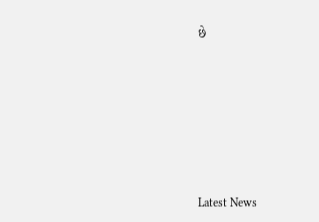છે








Latest News